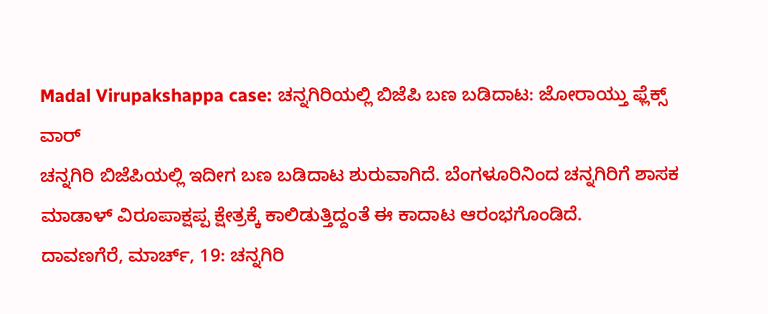Madal Virupakshappa case: ಚನ್ನಗಿರಿಯಲ್ಲಿ ಬಿಜೆಪಿ ಬಣ ಬಡಿದಾಟ: ಜೋರಾಯ್ತು ಫ್ಲೆಕ್ಸ್ ವಾರ್
ಚನ್ನಗಿರಿ ಬಿಜೆಪಿಯಲ್ಲಿ ಇದೀಗ ಬಣ ಬಡಿದಾಟ ಶುರುವಾಗಿದೆ. ಬೆಂಗಳೂರಿನಿಂದ ಚನ್ನಗಿರಿಗೆ ಶಾಸಕ ಮಾಡಾಳ್ ವಿರೂಪಾಕ್ಷಪ್ಪ ಕ್ಷೇತ್ರಕ್ಕೆ ಕಾಲಿಡುತ್ತಿದ್ದಂತೆ ಈ ಕಾದಾಟ ಆರಂಭಗೊಂಡಿದೆ.
ದಾವಣಗೆರೆ, ಮಾರ್ಚ್, 19: ಚನ್ನಗಿರಿ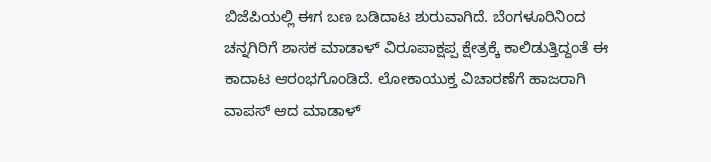ಬಿಜೆಪಿಯಲ್ಲಿ ಈಗ ಬಣ ಬಡಿದಾಟ ಶುರುವಾಗಿದೆ. ಬೆಂಗಳೂರಿನಿಂದ ಚನ್ನಗಿರಿಗೆ ಶಾಸಕ ಮಾಡಾಳ್ ವಿರೂಪಾಕ್ಷಪ್ಪ ಕ್ಷೇತ್ರಕ್ಕೆ ಕಾಲಿಡುತ್ತಿದ್ದಂತೆ ಈ ಕಾದಾಟ ಆರಂಭಗೊಂಡಿದೆ. ಲೋಕಾಯುಕ್ತ ವಿಚಾರಣೆಗೆ ಹಾಜರಾಗಿ ವಾಪಸ್ ಆದ ಮಾಡಾಳ್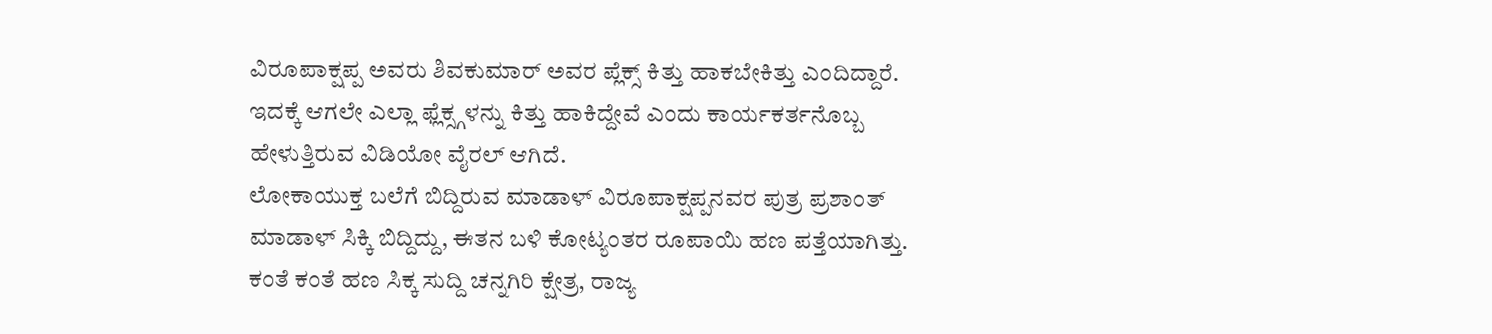ವಿರೂಪಾಕ್ಷಪ್ಪ ಅವರು ಶಿವಕುಮಾರ್ ಅವರ ಪ್ಲೆಕ್ಸ್ ಕಿತ್ತು ಹಾಕಬೇಕಿತ್ತು ಎಂದಿದ್ದಾರೆ. ಇದಕ್ಕೆ ಆಗಲೇ ಎಲ್ಲಾ ಫ್ಲೆಕ್ಸ್ಗಳನ್ನು ಕಿತ್ತು ಹಾಕಿದ್ದೇವೆ ಎಂದು ಕಾರ್ಯಕರ್ತನೊಬ್ಬ ಹೇಳುತ್ತಿರುವ ವಿಡಿಯೋ ವೈರಲ್ ಆಗಿದೆ.
ಲೋಕಾಯುಕ್ತ ಬಲೆಗೆ ಬಿದ್ದಿರುವ ಮಾಡಾಳ್ ವಿರೂಪಾಕ್ಷಪ್ಪನವರ ಪುತ್ರ ಪ್ರಶಾಂತ್ ಮಾಡಾಳ್ ಸಿಕ್ಕಿ ಬಿದ್ದಿದ್ದು, ಈತನ ಬಳಿ ಕೋಟ್ಯಂತರ ರೂಪಾಯಿ ಹಣ ಪತ್ತೆಯಾಗಿತ್ತು. ಕಂತೆ ಕಂತೆ ಹಣ ಸಿಕ್ಕ ಸುದ್ದಿ ಚನ್ನಗಿರಿ ಕ್ಷೇತ್ರ, ರಾಜ್ಯ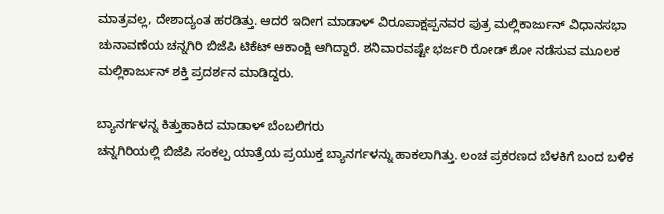ಮಾತ್ರವಲ್ಲ, ದೇಶಾದ್ಯಂತ ಹರಡಿತ್ತು. ಆದರೆ ಇದೀಗ ಮಾಡಾಳ್ ವಿರೂಪಾಕ್ಷಪ್ಪನವರ ಪುತ್ರ ಮಲ್ಲಿಕಾರ್ಜುನ್ ವಿಧಾನಸಭಾ ಚುನಾವಣೆಯ ಚನ್ನಗಿರಿ ಬಿಜೆಪಿ ಟಿಕೆಟ್ ಆಕಾಂಕ್ಷಿ ಆಗಿದ್ದಾರೆ. ಶನಿವಾರವಷ್ಟೇ ಭರ್ಜರಿ ರೋಡ್ ಶೋ ನಡೆಸುವ ಮೂಲಕ ಮಲ್ಲಿಕಾರ್ಜುನ್ ಶಕ್ತಿ ಪ್ರದರ್ಶನ ಮಾಡಿದ್ದರು.

ಬ್ಯಾನರ್ಗಳನ್ನ ಕಿತ್ತುಹಾಕಿದ ಮಾಡಾಳ್ ಬೆಂಬಲಿಗರು
ಚನ್ನಗಿರಿಯಲ್ಲಿ ಬಿಜೆಪಿ ಸಂಕಲ್ಪ ಯಾತ್ರೆಯ ಪ್ರಯುಕ್ತ ಬ್ಯಾನರ್ಗಳನ್ನು ಹಾಕಲಾಗಿತ್ತು. ಲಂಚ ಪ್ರಕರಣದ ಬೆಳಕಿಗೆ ಬಂದ ಬಳಿಕ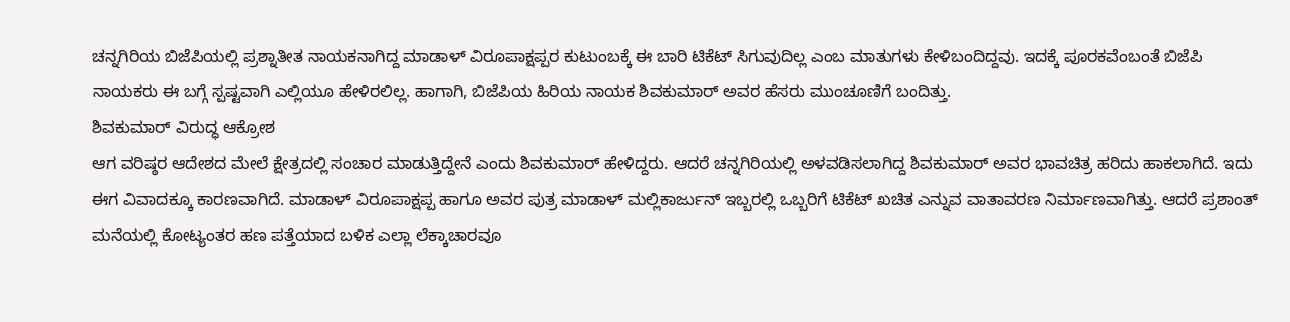ಚನ್ನಗಿರಿಯ ಬಿಜೆಪಿಯಲ್ಲಿ ಪ್ರಶ್ನಾತೀತ ನಾಯಕನಾಗಿದ್ದ ಮಾಡಾಳ್ ವಿರೂಪಾಕ್ಷಪ್ಪರ ಕುಟುಂಬಕ್ಕೆ ಈ ಬಾರಿ ಟಿಕೆಟ್ ಸಿಗುವುದಿಲ್ಲ ಎಂಬ ಮಾತುಗಳು ಕೇಳಿಬಂದಿದ್ದವು. ಇದಕ್ಕೆ ಪೂರಕವೆಂಬಂತೆ ಬಿಜೆಪಿ ನಾಯಕರು ಈ ಬಗ್ಗೆ ಸ್ಪಷ್ಟವಾಗಿ ಎಲ್ಲಿಯೂ ಹೇಳಿರಲಿಲ್ಲ. ಹಾಗಾಗಿ, ಬಿಜೆಪಿಯ ಹಿರಿಯ ನಾಯಕ ಶಿವಕುಮಾರ್ ಅವರ ಹೆಸರು ಮುಂಚೂಣಿಗೆ ಬಂದಿತ್ತು.
ಶಿವಕುಮಾರ್ ವಿರುದ್ಧ ಆಕ್ರೋಶ
ಆಗ ವರಿಷ್ಠರ ಆದೇಶದ ಮೇಲೆ ಕ್ಷೇತ್ರದಲ್ಲಿ ಸಂಚಾರ ಮಾಡುತ್ತಿದ್ದೇನೆ ಎಂದು ಶಿವಕುಮಾರ್ ಹೇಳಿದ್ದರು. ಆದರೆ ಚನ್ನಗಿರಿಯಲ್ಲಿ ಅಳವಡಿಸಲಾಗಿದ್ದ ಶಿವಕುಮಾರ್ ಅವರ ಭಾವಚಿತ್ರ ಹರಿದು ಹಾಕಲಾಗಿದೆ. ಇದು ಈಗ ವಿವಾದಕ್ಕೂ ಕಾರಣವಾಗಿದೆ. ಮಾಡಾಳ್ ವಿರೂಪಾಕ್ಷಪ್ಪ ಹಾಗೂ ಅವರ ಪುತ್ರ ಮಾಡಾಳ್ ಮಲ್ಲಿಕಾರ್ಜುನ್ ಇಬ್ಬರಲ್ಲಿ ಒಬ್ಬರಿಗೆ ಟಿಕೆಟ್ ಖಚಿತ ಎನ್ನುವ ವಾತಾವರಣ ನಿರ್ಮಾಣವಾಗಿತ್ತು. ಆದರೆ ಪ್ರಶಾಂತ್ ಮನೆಯಲ್ಲಿ ಕೋಟ್ಯಂತರ ಹಣ ಪತ್ತೆಯಾದ ಬಳಿಕ ಎಲ್ಲಾ ಲೆಕ್ಕಾಚಾರವೂ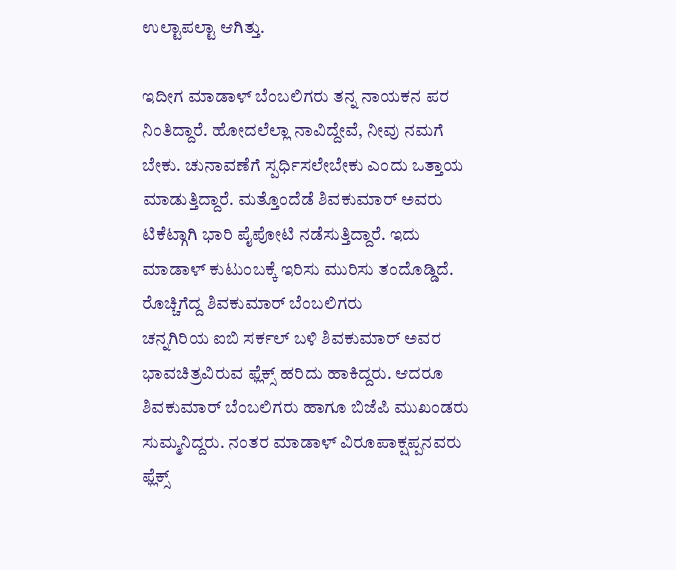ಉಲ್ಟಾಪಲ್ಟಾ ಆಗಿತ್ತು.

ಇದೀಗ ಮಾಡಾಳ್ ಬೆಂಬಲಿಗರು ತನ್ನ ನಾಯಕನ ಪರ ನಿಂತಿದ್ದಾರೆ. ಹೋದಲೆಲ್ಲಾ ನಾವಿದ್ದೇವೆ, ನೀವು ನಮಗೆ ಬೇಕು. ಚುನಾವಣೆಗೆ ಸ್ಪರ್ಧಿಸಲೇಬೇಕು ಎಂದು ಒತ್ತಾಯ ಮಾಡುತ್ತಿದ್ದಾರೆ. ಮತ್ತೊಂದೆಡೆ ಶಿವಕುಮಾರ್ ಅವರು ಟಿಕೆಟ್ಗಾಗಿ ಭಾರಿ ಪೈಪೋಟಿ ನಡೆಸುತ್ತಿದ್ದಾರೆ. ಇದು ಮಾಡಾಳ್ ಕುಟುಂಬಕ್ಕೆ ಇರಿಸು ಮುರಿಸು ತಂದೊಡ್ಡಿದೆ.
ರೊಚ್ಚಿಗೆದ್ದ ಶಿವಕುಮಾರ್ ಬೆಂಬಲಿಗರು
ಚನ್ನಗಿರಿಯ ಐಬಿ ಸರ್ಕಲ್ ಬಳಿ ಶಿವಕುಮಾರ್ ಅವರ ಭಾವಚಿತ್ರವಿರುವ ಫ್ಲೆಕ್ಸ್ ಹರಿದು ಹಾಕಿದ್ದರು. ಆದರೂ ಶಿವಕುಮಾರ್ ಬೆಂಬಲಿಗರು ಹಾಗೂ ಬಿಜೆಪಿ ಮುಖಂಡರು ಸುಮ್ಮನಿದ್ದರು. ನಂತರ ಮಾಡಾಳ್ ವಿರೂಪಾಕ್ಷಪ್ಪನವರು ಫ್ಲೆಕ್ಸ್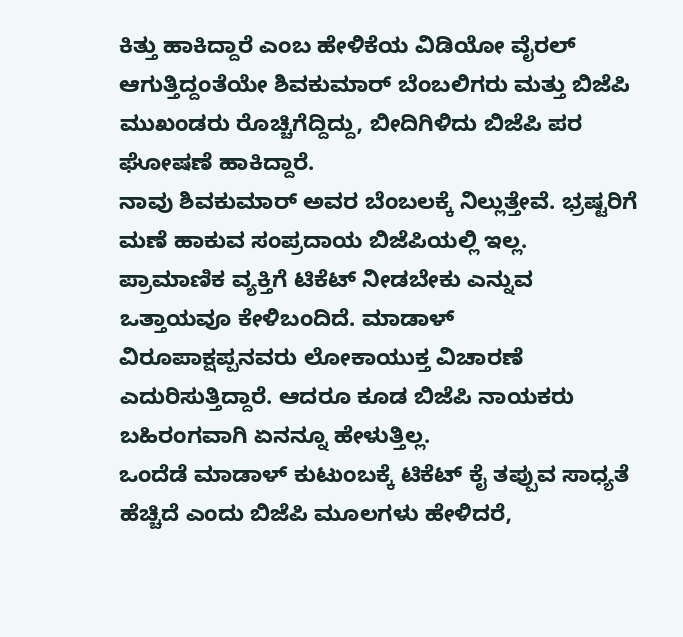ಕಿತ್ತು ಹಾಕಿದ್ದಾರೆ ಎಂಬ ಹೇಳಿಕೆಯ ವಿಡಿಯೋ ವೈರಲ್ ಆಗುತ್ತಿದ್ದಂತೆಯೇ ಶಿವಕುಮಾರ್ ಬೆಂಬಲಿಗರು ಮತ್ತು ಬಿಜೆಪಿ ಮುಖಂಡರು ರೊಚ್ಚಿಗೆದ್ದಿದ್ದು, ಬೀದಿಗಿಳಿದು ಬಿಜೆಪಿ ಪರ ಘೋಷಣೆ ಹಾಕಿದ್ದಾರೆ.
ನಾವು ಶಿವಕುಮಾರ್ ಅವರ ಬೆಂಬಲಕ್ಕೆ ನಿಲ್ಲುತ್ತೇವೆ. ಭ್ರಷ್ಟರಿಗೆ ಮಣೆ ಹಾಕುವ ಸಂಪ್ರದಾಯ ಬಿಜೆಪಿಯಲ್ಲಿ ಇಲ್ಲ. ಪ್ರಾಮಾಣಿಕ ವ್ಯಕ್ತಿಗೆ ಟಿಕೆಟ್ ನೀಡಬೇಕು ಎನ್ನುವ ಒತ್ತಾಯವೂ ಕೇಳಿಬಂದಿದೆ. ಮಾಡಾಳ್ ವಿರೂಪಾಕ್ಷಪ್ಪನವರು ಲೋಕಾಯುಕ್ತ ವಿಚಾರಣೆ ಎದುರಿಸುತ್ತಿದ್ದಾರೆ. ಆದರೂ ಕೂಡ ಬಿಜೆಪಿ ನಾಯಕರು ಬಹಿರಂಗವಾಗಿ ಏನನ್ನೂ ಹೇಳುತ್ತಿಲ್ಲ.
ಒಂದೆಡೆ ಮಾಡಾಳ್ ಕುಟುಂಬಕ್ಕೆ ಟಿಕೆಟ್ ಕೈ ತಪ್ಪುವ ಸಾಧ್ಯತೆ ಹೆಚ್ಚಿದೆ ಎಂದು ಬಿಜೆಪಿ ಮೂಲಗಳು ಹೇಳಿದರೆ,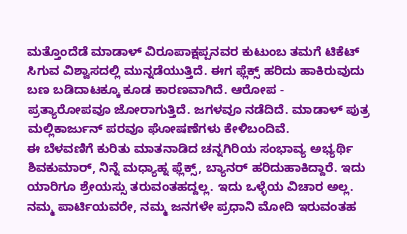ಮತ್ತೊಂದೆಡೆ ಮಾಡಾಳ್ ವಿರೂಪಾಕ್ಷಪ್ಪನವರ ಕುಟುಂಬ ತಮಗೆ ಟಿಕೆಟ್ ಸಿಗುವ ವಿಶ್ವಾಸದಲ್ಲಿ ಮುನ್ನಡೆಯುತ್ತಿದೆ. ಈಗ ಫ್ಲೆಕ್ಸ್ ಹರಿದು ಹಾಕಿರುವುದು ಬಣ ಬಡಿದಾಟಕ್ಕೂ ಕೂಡ ಕಾರಣವಾಗಿದೆ. ಆರೋಪ - ಪ್ರತ್ಯಾರೋಪವೂ ಜೋರಾಗುತ್ತಿದೆ. ಜಗಳವೂ ನಡೆದಿದೆ. ಮಾಡಾಳ್ ಪುತ್ರ ಮಲ್ಲಿಕಾರ್ಜುನ್ ಪರವೂ ಘೋಷಣೆಗಳು ಕೇಳಿಬಂದಿವೆ.
ಈ ಬೆಳವಣಿಗೆ ಕುರಿತು ಮಾತನಾಡಿದ ಚನ್ನಗಿರಿಯ ಸಂಭಾವ್ಯ ಅಭ್ಯರ್ಥಿ ಶಿವಕುಮಾರ್, ನಿನ್ನೆ ಮಧ್ಯಾಹ್ನ ಫ್ಲೆಕ್ಸ್, ಬ್ಯಾನರ್ ಹರಿದುಹಾಕಿದ್ದಾರೆ. ಇದು ಯಾರಿಗೂ ಶ್ರೇಯಸ್ಸು ತರುವಂತಹದ್ದಲ್ಲ. ಇದು ಒಳ್ಳೆಯ ವಿಚಾರ ಅಲ್ಲ. ನಮ್ಮ ಪಾರ್ಟಿಯವರೇ, ನಮ್ಮ ಜನಗಳೇ ಪ್ರಧಾನಿ ಮೋದಿ ಇರುವಂತಹ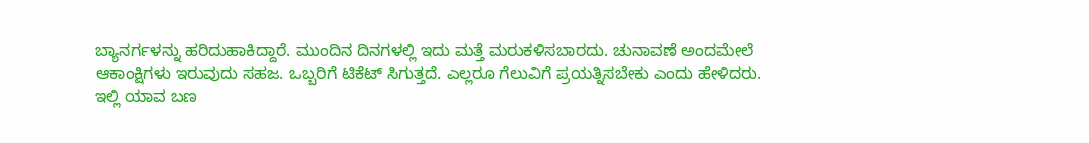ಬ್ಯಾನರ್ಗಳನ್ನು ಹರಿದುಹಾಕಿದ್ದಾರೆ. ಮುಂದಿನ ದಿನಗಳಲ್ಲಿ ಇದು ಮತ್ತೆ ಮರುಕಳಿಸಬಾರದು. ಚುನಾವಣೆ ಅಂದಮೇಲೆ ಆಕಾಂಕ್ಷಿಗಳು ಇರುವುದು ಸಹಜ. ಒಬ್ಬರಿಗೆ ಟಿಕೆಟ್ ಸಿಗುತ್ತದೆ. ಎಲ್ಲರೂ ಗೆಲುವಿಗೆ ಪ್ರಯತ್ನಿಸಬೇಕು ಎಂದು ಹೇಳಿದರು.
ಇಲ್ಲಿ ಯಾವ ಬಣ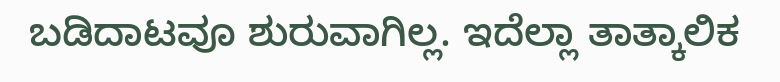ಬಡಿದಾಟವೂ ಶುರುವಾಗಿಲ್ಲ. ಇದೆಲ್ಲಾ ತಾತ್ಕಾಲಿಕ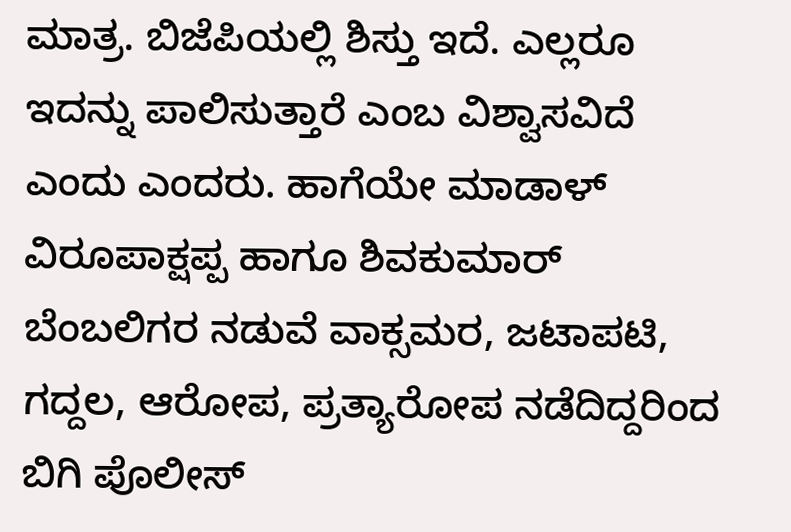ಮಾತ್ರ. ಬಿಜೆಪಿಯಲ್ಲಿ ಶಿಸ್ತು ಇದೆ. ಎಲ್ಲರೂ ಇದನ್ನು ಪಾಲಿಸುತ್ತಾರೆ ಎಂಬ ವಿಶ್ವಾಸವಿದೆ ಎಂದು ಎಂದರು. ಹಾಗೆಯೇ ಮಾಡಾಳ್ ವಿರೂಪಾಕ್ಷಪ್ಪ ಹಾಗೂ ಶಿವಕುಮಾರ್ ಬೆಂಬಲಿಗರ ನಡುವೆ ವಾಕ್ಸಮರ, ಜಟಾಪಟಿ, ಗದ್ದಲ, ಆರೋಪ, ಪ್ರತ್ಯಾರೋಪ ನಡೆದಿದ್ದರಿಂದ ಬಿಗಿ ಪೊಲೀಸ್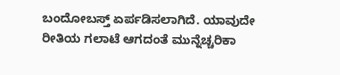ಬಂದೋಬಸ್ತ್ ಏರ್ಪಡಿಸಲಾಗಿದೆ. ಯಾವುದೇ ರೀತಿಯ ಗಲಾಟೆ ಆಗದಂತೆ ಮುನ್ನೆಚ್ಚರಿಕಾ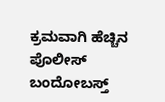ಕ್ರಮವಾಗಿ ಹೆಚ್ಚಿನ ಪೊಲೀಸ್ ಬಂದೋಬಸ್ತ್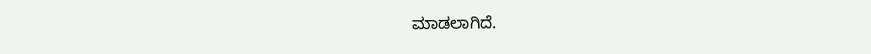ಮಾಡಲಾಗಿದೆ.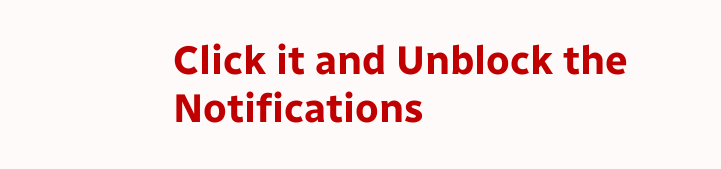Click it and Unblock the Notifications